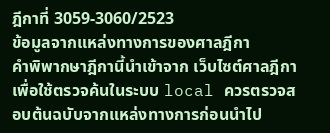ฎีกาที่ 3059-3060/2523
ข้อมูลจากแหล่งทางการของศาลฎีกา
คำพิพากษาฎีกานี้นำเข้าจาก เว็บไซต์ศาลฎีกา เพื่อใช้ตรวจค้นในระบบ local ควรตรวจสอบต้นฉบับจากแหล่งทางการก่อนนำไป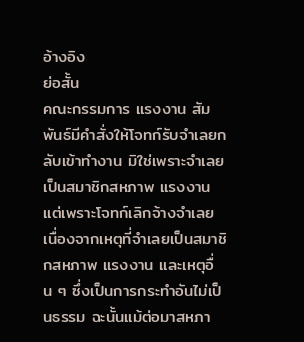อ้างอิง
ย่อสั้น
คณะกรรมการ แรงงาน สัมพันธ์มีคำสั่งให้โจทก์รับจำเลยกลับเข้าทำงาน มิใช่เพราะจำเลยเป็นสมาชิกสหภาพ แรงงาน แต่เพราะโจทก์เลิกจ้างจำเลยเนื่องจากเหตุที่จำเลยเป็นสมาชิกสหภาพ แรงงาน และเหตุอื่น ๆ ซึ่งเป็นการกระทำอันไม่เป็นธรรม ฉะนั้นแม้ต่อมาสหภา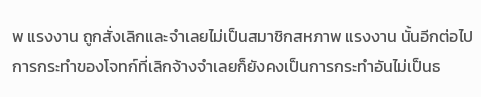พ แรงงาน ถูกสั่งเลิกและจำเลยไม่เป็นสมาชิกสหภาพ แรงงาน นั้นอีกต่อไป การกระทำของโจทก์ที่เลิกจ้างจำเลยก็ยังคงเป็นการกระทำอันไม่เป็นธ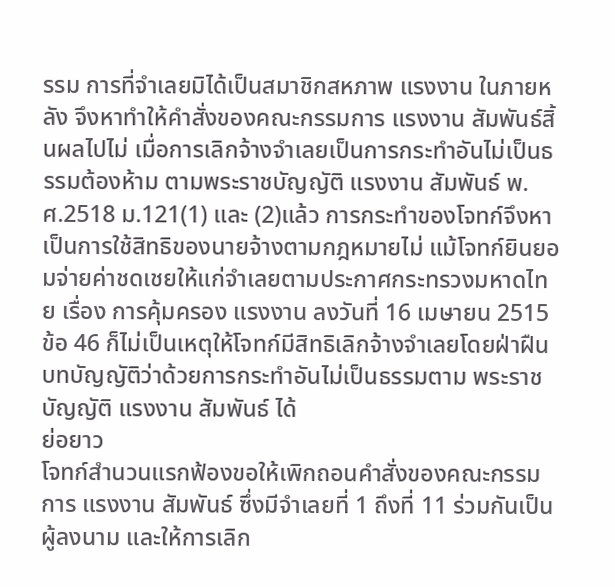รรม การที่จำเลยมิได้เป็นสมาชิกสหภาพ แรงงาน ในภายหลัง จึงหาทำให้คำสั่งของคณะกรรมการ แรงงาน สัมพันธ์สิ้นผลไปไม่ เมื่อการเลิกจ้างจำเลยเป็นการกระทำอันไม่เป็นธรรมต้องห้าม ตามพระราชบัญญัติ แรงงาน สัมพันธ์ พ.ศ.2518 ม.121(1) และ (2)แล้ว การกระทำของโจทก์จึงหาเป็นการใช้สิทธิของนายจ้างตามกฎหมายไม่ แม้โจทก์ยินยอมจ่ายค่าชดเชยให้แก่จำเลยตามประกาศกระทรวงมหาดไทย เรื่อง การคุ้มครอง แรงงาน ลงวันที่ 16 เมษายน 2515 ข้อ 46 ก็ไม่เป็นเหตุให้โจทก์มีสิทธิเลิกจ้างจำเลยโดยฝ่าฝืนบทบัญญัติว่าด้วยการกระทำอันไม่เป็นธรรมตาม พระราชบัญญัติ แรงงาน สัมพันธ์ ได้
ย่อยาว
โจทก์สำนวนแรกฟ้องขอให้เพิกถอนคำสั่งของคณะกรรมการ แรงงาน สัมพันธ์ ซึ่งมีจำเลยที่ 1 ถึงที่ 11 ร่วมกันเป็นผู้ลงนาม และให้การเลิก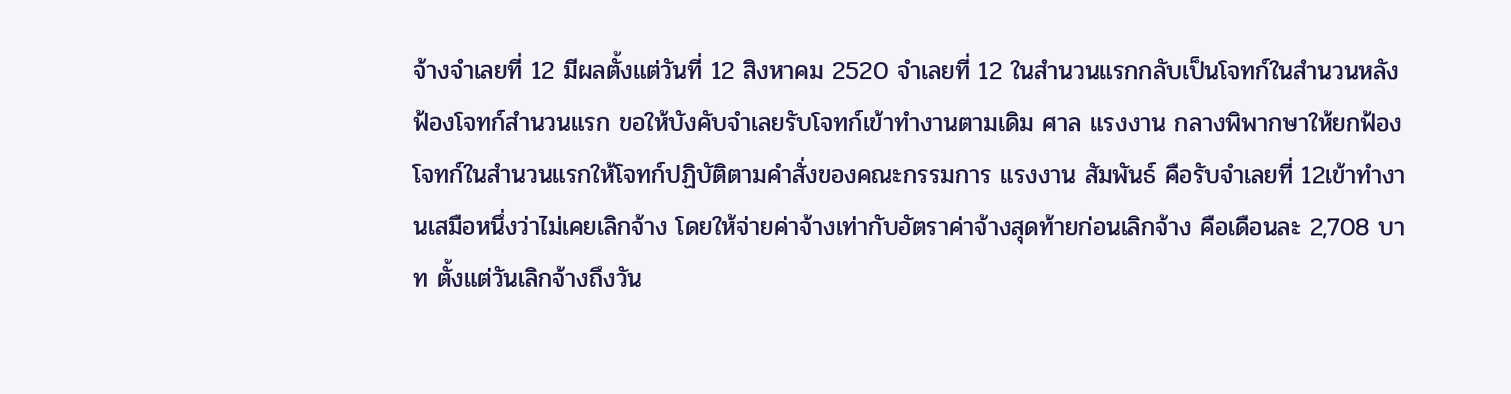จ้างจำเลยที่ 12 มีผลตั้งแต่วันที่ 12 สิงหาคม 2520 จำเลยที่ 12 ในสำนวนแรกกลับเป็นโจทก์ในสำนวนหลังฟ้องโจทก์สำนวนแรก ขอให้บังคับจำเลยรับโจทก์เข้าทำงานตามเดิม ศาล แรงงาน กลางพิพากษาให้ยกฟ้องโจทก์ในสำนวนแรกให้โจทก์ปฏิบัติตามคำสั่งของคณะกรรมการ แรงงาน สัมพันธ์ คือรับจำเลยที่ 12เข้าทำงานเสมือหนึ่งว่าไม่เคยเลิกจ้าง โดยให้จ่ายค่าจ้างเท่ากับอัตราค่าจ้างสุดท้ายก่อนเลิกจ้าง คือเดือนละ 2,708 บาท ตั้งแต่วันเลิกจ้างถึงวัน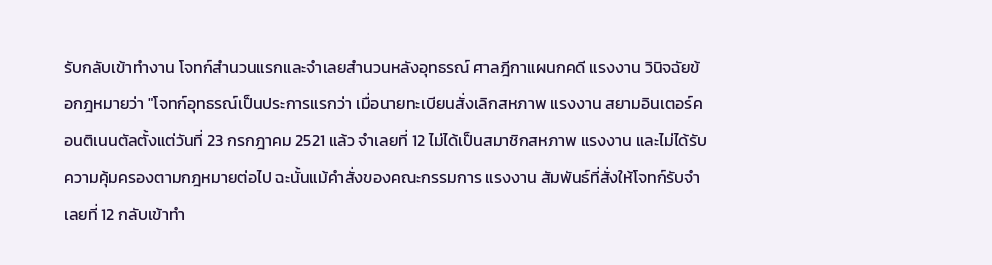รับกลับเข้าทำงาน โจทก์สำนวนแรกและจำเลยสำนวนหลังอุทธรณ์ ศาลฎีกาแผนกคดี แรงงาน วินิจฉัยข้อกฎหมายว่า "โจทก์อุทธรณ์เป็นประการแรกว่า เมื่อนายทะเบียนสั่งเลิกสหภาพ แรงงาน สยามอินเตอร์คอนติเนนตัลตั้งแต่วันที่ 23 กรกฎาคม 2521 แล้ว จำเลยที่ 12 ไม่ได้เป็นสมาชิกสหภาพ แรงงาน และไม่ได้รับความคุ้มครองตามกฎหมายต่อไป ฉะนั้นแม้คำสั่งของคณะกรรมการ แรงงาน สัมพันธ์ที่สั่งให้โจทก์รับจำเลยที่ 12 กลับเข้าทำ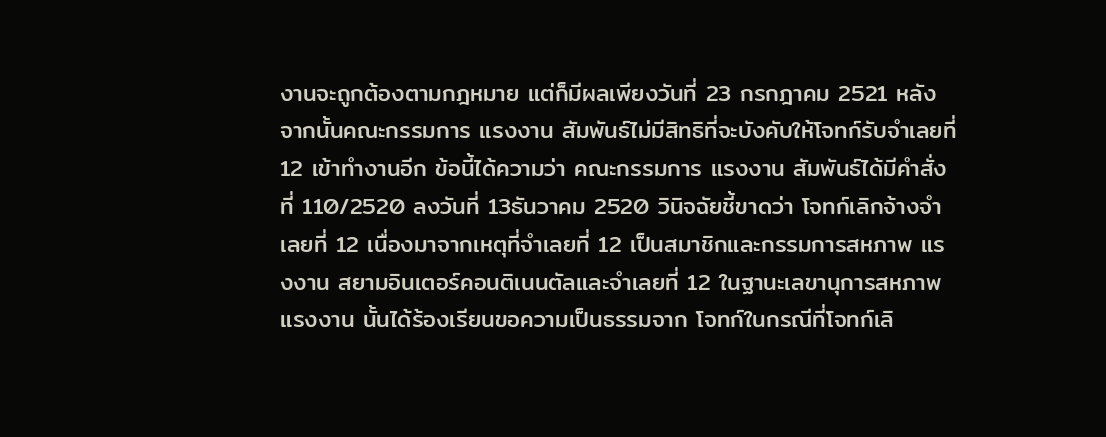งานจะถูกต้องตามกฎหมาย แต่ก็มีผลเพียงวันที่ 23 กรกฎาคม 2521 หลังจากนั้นคณะกรรมการ แรงงาน สัมพันธ์ไม่มีสิทธิที่จะบังคับให้โจทก์รับจำเลยที่ 12 เข้าทำงานอีก ข้อนี้ได้ความว่า คณะกรรมการ แรงงาน สัมพันธ์ได้มีคำสั่งที่ 110/2520 ลงวันที่ 13ธันวาคม 2520 วินิจฉัยชี้ขาดว่า โจทก์เลิกจ้างจำเลยที่ 12 เนื่องมาจากเหตุที่จำเลยที่ 12 เป็นสมาชิกและกรรมการสหภาพ แรงงาน สยามอินเตอร์คอนติเนนตัลและจำเลยที่ 12 ในฐานะเลขานุการสหภาพ แรงงาน นั้นได้ร้องเรียนขอความเป็นธรรมจาก โจทก์ในกรณีที่โจทก์เลิ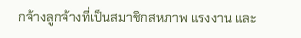กจ้างลูกจ้างที่เป็นสมาชิกสหภาพ แรงงาน และ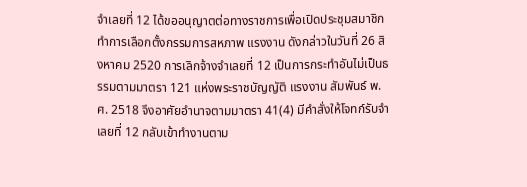จำเลยที่ 12 ได้ขออนุญาตต่อทางราชการเพื่อเปิดประชุมสมาชิกทำการเลือกตั้งกรรมการสหภาพ แรงงาน ดังกล่าวในวันที่ 26 สิงหาคม 2520 การเลิกจ้างจำเลยที่ 12 เป็นการกระทำอันไม่เป็นธรรมตามมาตรา 121 แห่งพระราชบัญญัติ แรงงาน สัมพันธ์ พ.ศ. 2518 จึงอาศัยอำนาจตามมาตรา 41(4) มีคำสั่งให้โจทก์รับจำเลยที่ 12 กลับเข้าทำงานตาม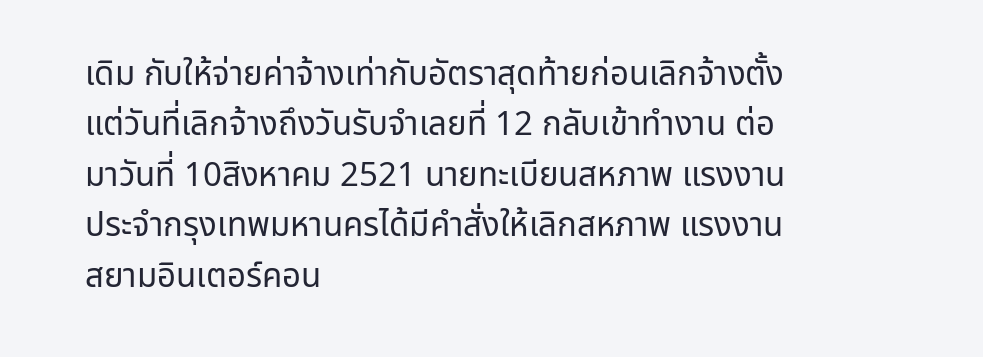เดิม กับให้จ่ายค่าจ้างเท่ากับอัตราสุดท้ายก่อนเลิกจ้างตั้งแต่วันที่เลิกจ้างถึงวันรับจำเลยที่ 12 กลับเข้าทำงาน ต่อมาวันที่ 10สิงหาคม 2521 นายทะเบียนสหภาพ แรงงาน ประจำกรุงเทพมหานครได้มีคำสั่งให้เลิกสหภาพ แรงงาน สยามอินเตอร์คอน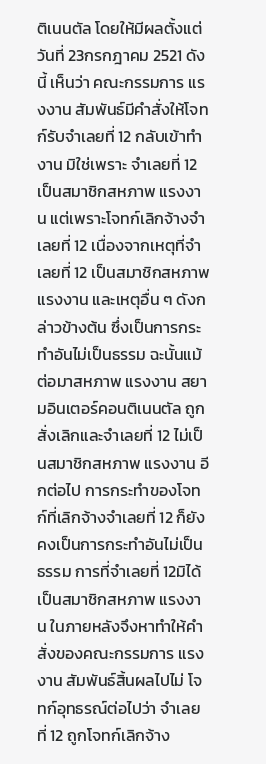ติเนนตัล โดยให้มีผลตั้งแต่วันที่ 23กรกฎาคม 2521 ดังนี้ เห็นว่า คณะกรรมการ แรงงาน สัมพันธ์มีคำสั่งให้โจทก์รับจำเลยที่ 12 กลับเข้าทำงาน มิใช่เพราะ จำเลยที่ 12 เป็นสมาชิกสหภาพ แรงงาน แต่เพราะโจทก์เลิกจ้างจำเลยที่ 12 เนื่องจากเหตุที่จำเลยที่ 12 เป็นสมาชิกสหภาพ แรงงาน และเหตุอื่น ๆ ดังกล่าวข้างต้น ซึ่งเป็นการกระทำอันไม่เป็นธรรม ฉะนั้นแม้ต่อมาสหภาพ แรงงาน สยามอินเตอร์คอนติเนนตัล ถูกสั่งเลิกและจำเลยที่ 12 ไม่เป็นสมาชิกสหภาพ แรงงาน อีกต่อไป การกระทำของโจทก์ที่เลิกจ้างจำเลยที่ 12 ก็ยังคงเป็นการกระทำอันไม่เป็นธรรม การที่จำเลยที่ 12มิได้เป็นสมาชิกสหภาพ แรงงาน ในภายหลังจึงหาทำให้คำสั่งของคณะกรรมการ แรงงาน สัมพันธ์สิ้นผลไปไม่ โจทก์อุทธรณ์ต่อไปว่า จำเลยที่ 12 ถูกโจทก์เลิกจ้าง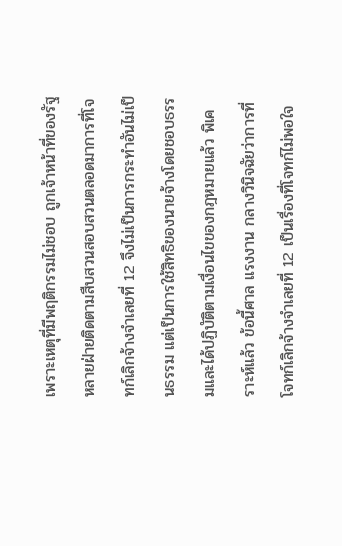เพราะเหตุที่มีพฤติกรรมไม่ชอบ ถูกเจ้าหน้าที่ของรัฐหลายฝ่ายติดตามสืบสวนสอบสวนตลอดมาการที่โจทก์เลิกจ้างจำเลยที่ 12 จึงไม่เป็นการกระทำอันไม่เป็นธรรม แต่เป็นการใช้สิทธิของนายจ้างโดยชอบธรรมและได้ปฏิบัติตามเงื่อนไขของกฎหมายแล้ว พิเคราะห์แล้ว ข้อนี้ศาล แรงงาน กลางวินิจฉัยว่าการที่โจทก์เลิกจ้างจำเลยที่ 12 เป็นเรื่องที่โจทก์ไม่พอใจ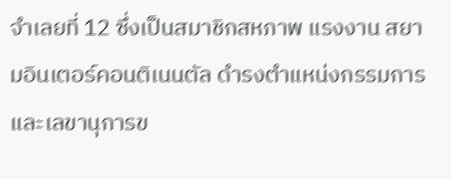จำเลยที่ 12 ซึ่งเป็นสมาชิกสหภาพ แรงงาน สยามอินเตอร์คอนติเนนตัล ดำรงตำแหน่งกรรมการและเลขานุการข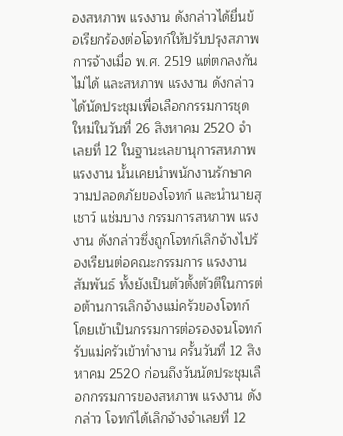องสหภาพ แรงงาน ดังกล่าวได้ยื่นข้อเรียกร้องต่อโจทก์ให้ปรับปรุงสภาพการจ้างเมื่อ พ.ศ. 2519 แต่ตกลงกันไม่ได้ และสหภาพ แรงงาน ดังกล่าวได้นัดประชุมเพื่อเลือกกรรมการชุดใหม่ในวันที่ 26 สิงหาคม 2520 จำเลยที่ 12 ในฐานะเลขานุการสหภาพ แรงงาน นั้นเคยนำพนักงานรักษาความปลอดภัยของโจทก์ และนำนายสุเชาว์ แช่มบาง กรรมการสหภาพ แรงงาน ดังกล่าวซึ่งถูกโจทก์เลิกจ้างไปร้องเรียนต่อคณะกรรมการ แรงงาน สัมพันธ์ ทั้งยังเป็นตัวตั้งตัวตีในการต่อต้านการเลิกจ้างแม่ครัวของโจทก์ โดยเข้าเป็นกรรมการต่อรองจนโจทก์รับแม่ครัวเข้าทำงาน ครั้นวันที่ 12 สิงหาคม 2520 ก่อนถึงวันนัดประชุมเลือกกรรมการของสหภาพ แรงงาน ดังกล่าว โจทก์ได้เลิกจ้างจำเลยที่ 12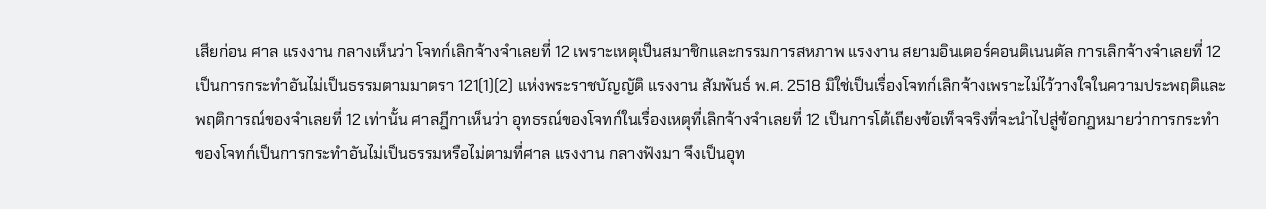เสียก่อน ศาล แรงงาน กลางเห็นว่า โจทก์เลิกจ้างจำเลยที่ 12 เพราะเหตุเป็นสมาชิกและกรรมการสหภาพ แรงงาน สยามอินเตอร์คอนติเนนตัล การเลิกจ้างจำเลยที่ 12เป็นการกระทำอันไม่เป็นธรรมตามมาตรา 121(1)(2) แห่งพระราชบัญญัติ แรงงาน สัมพันธ์ พ.ศ. 2518 มิใช่เป็นเรื่องโจทก์เลิกจ้างเพราะไม่ไว้วางใจในความประพฤติและพฤติการณ์ของจำเลยที่ 12 เท่านั้น ศาลฎีกาเห็นว่า อุทธรณ์ของโจทก์ในเรื่องเหตุที่เลิกจ้างจำเลยที่ 12 เป็นการโต้เถียงข้อเท็จจริงที่จะนำไปสู่ข้อกฎหมายว่าการกระทำของโจทก์เป็นการกระทำอันไม่เป็นธรรมหรือไม่ตามที่ศาล แรงงาน กลางฟังมา จึงเป็นอุท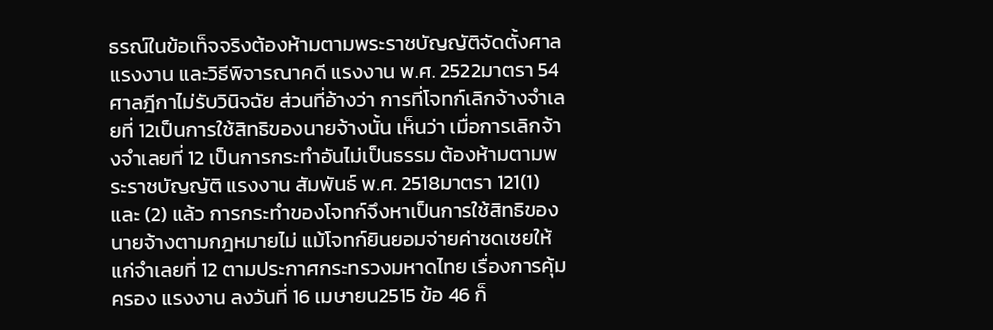ธรณ์ในข้อเท็จจริงต้องห้ามตามพระราชบัญญัติจัดตั้งศาล แรงงาน และวิธีพิจารณาคดี แรงงาน พ.ศ. 2522มาตรา 54 ศาลฎีกาไม่รับวินิจฉัย ส่วนที่อ้างว่า การที่โจทก์เลิกจ้างจำเลยที่ 12เป็นการใช้สิทธิของนายจ้างนั้น เห็นว่า เมื่อการเลิกจ้างจำเลยที่ 12 เป็นการกระทำอันไม่เป็นธรรม ต้องห้ามตามพระราชบัญญัติ แรงงาน สัมพันธ์ พ.ศ. 2518มาตรา 121(1) และ (2) แล้ว การกระทำของโจทก์จึงหาเป็นการใช้สิทธิของนายจ้างตามกฎหมายไม่ แม้โจทก์ยินยอมจ่ายค่าชดเชยให้แก่จำเลยที่ 12 ตามประกาศกระทรวงมหาดไทย เรื่องการคุ้มครอง แรงงาน ลงวันที่ 16 เมษายน2515 ข้อ 46 ก็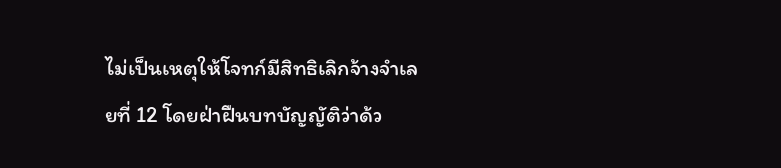ไม่เป็นเหตุให้โจทก์มีสิทธิเลิกจ้างจำเลยที่ 12 โดยฝ่าฝืนบทบัญญัติว่าด้ว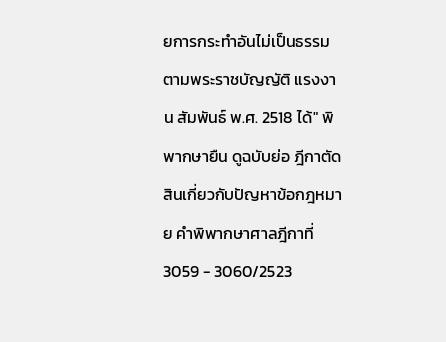ยการกระทำอันไม่เป็นธรรมตามพระราชบัญญัติ แรงงาน สัมพันธ์ พ.ศ. 2518 ได้" พิพากษายืน ดูฉบับย่อ ฎีกาตัดสินเกี่ยวกับปัญหาข้อกฎหมาย คำพิพากษาศาลฎีกาที่ 3059 - 3060/2523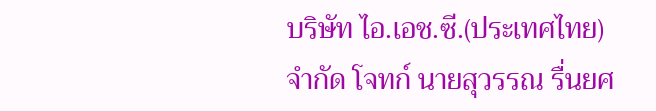บริษัท ไอ.เอช.ซี.(ประเทศไทย) จำกัด โจทก์ นายสุวรรณ รื่นยศ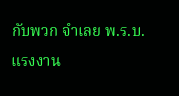กับพวก จำเลย พ.ร.บ.แรงงาน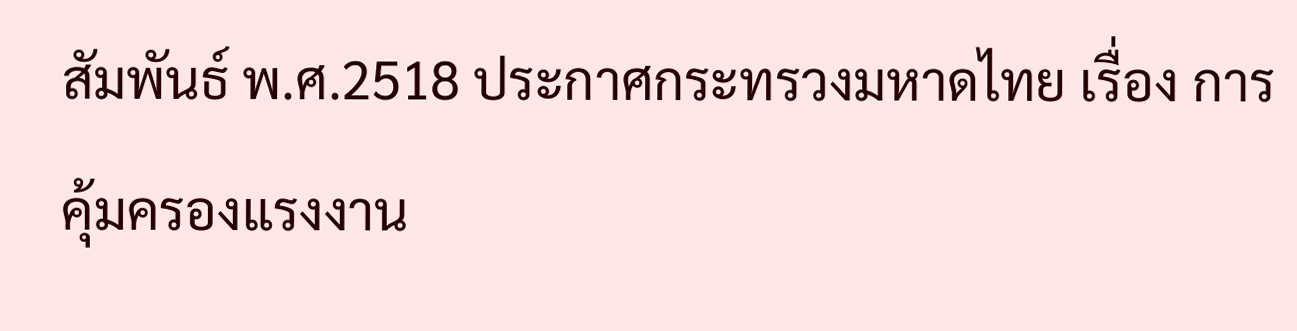สัมพันธ์ พ.ศ.2518 ประกาศกระทรวงมหาดไทย เรื่อง การคุ้มครองแรงงาน